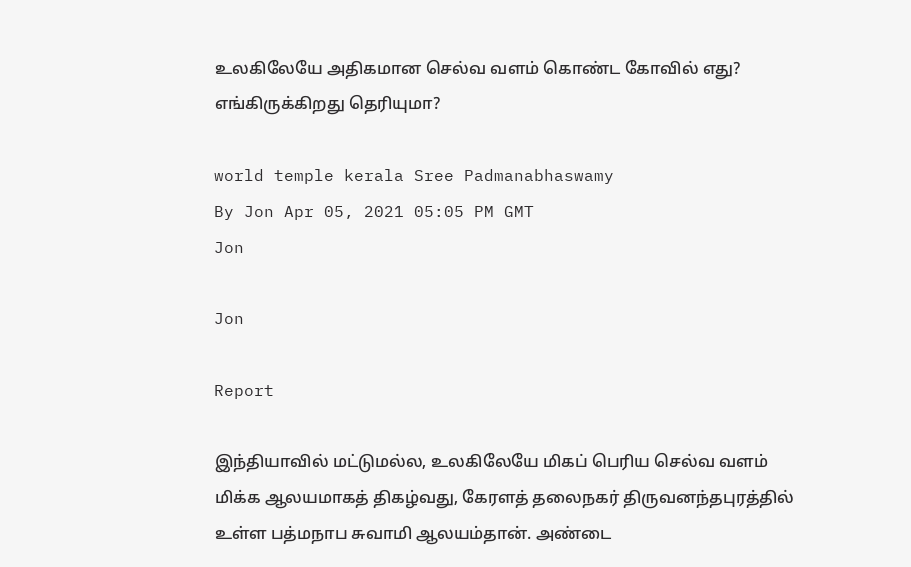உலகிலேயே அதிகமான செல்வ வளம் கொண்ட கோவில் எது? எங்கிருக்கிறது தெரியுமா?

world temple kerala Sree Padmanabhaswamy
By Jon Apr 05, 2021 05:05 PM GMT
Jon

Jon

Report

இந்தியாவில் மட்டுமல்ல, உலகிலேயே மிகப் பெரிய செல்வ வளம் மிக்க ஆலயமாகத் திகழ்வது, கேரளத் தலைநகர் திருவனந்தபுரத்தில் உள்ள பத்மநாப சுவாமி ஆலயம்தான். அண்டை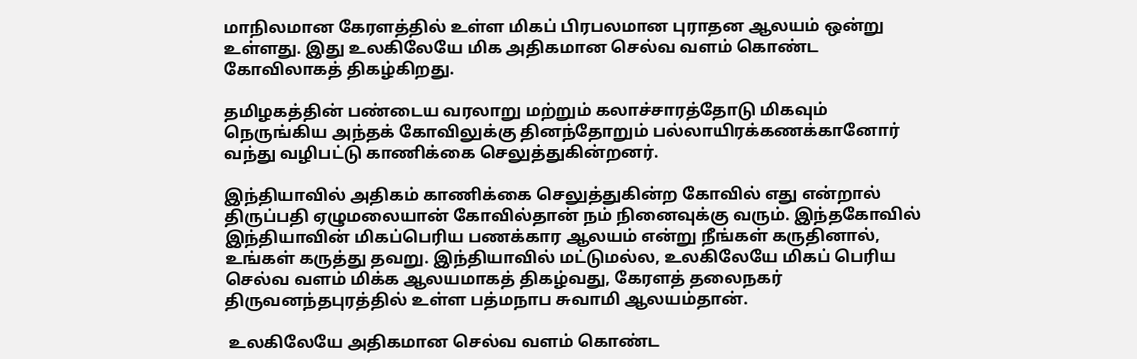மாநிலமான கேரளத்தில் உள்ள மிகப் பிரபலமான புராதன ஆலயம் ஒன்று உள்ளது. இது உலகிலேயே மிக அதிகமான செல்வ வளம் கொண்ட கோவிலாகத் திகழ்கிறது.

தமிழகத்தின் பண்டைய வரலாறு மற்றும் கலாச்சாரத்தோடு மிகவும் நெருங்கிய அந்தக் கோவிலுக்கு தினந்தோறும் பல்லாயிரக்கணக்கானோர் வந்து வழிபட்டு காணிக்கை செலுத்துகின்றனர்.

இந்தியாவில் அதிகம் காணிக்கை செலுத்துகின்ற கோவில் எது என்றால் திருப்பதி ஏழுமலையான் கோவில்தான் நம் நினைவுக்கு வரும். இந்தகோவில் இந்தியாவின் மிகப்பெரிய பணக்கார ஆலயம் என்று நீங்கள் கருதினால், உங்கள் கருத்து தவறு. இந்தியாவில் மட்டுமல்ல, உலகிலேயே மிகப் பெரிய செல்வ வளம் மிக்க ஆலயமாகத் திகழ்வது, கேரளத் தலைநகர் திருவனந்தபுரத்தில் உள்ள பத்மநாப சுவாமி ஆலயம்தான்.

 உலகிலேயே அதிகமான செல்வ வளம் கொண்ட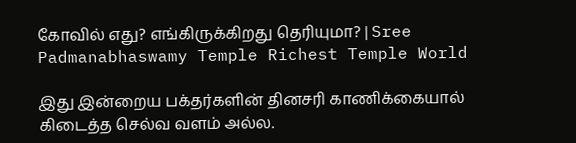கோவில் எது? எங்கிருக்கிறது தெரியுமா? | Sree Padmanabhaswamy Temple Richest Temple World

இது இன்றைய பக்தர்களின் தினசரி காணிக்கையால் கிடைத்த செல்வ வளம் அல்ல.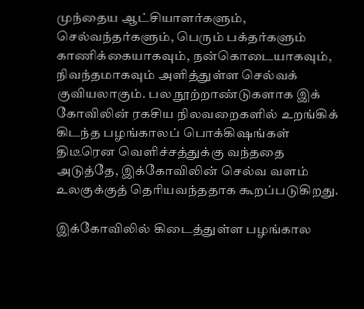முந்தைய ஆட்சியாளர்களும், செல்வந்தர்களும், பெரும் பக்தர்களும் காணிக்கையாகவும், நன்கொடையாகவும், நிவந்தமாகவும் அளித்துள்ள செல்வக் குவியலாகும். பல நூற்றாண்டுகளாக இக் கோவிலின் ரகசிய நிலவறைகளில் உறங்கிக் கிடந்த பழங்காலப் பொக்கிஷங்கள் திடீரென வெளிச்சத்துக்கு வந்ததை அடுத்தே, இக்கோவிலின் செல்வ வளம் உலகுக்குத் தெரியவந்ததாக கூறப்படுகிறது.

இக்கோவிலில் கிடைத்துள்ள பழங்கால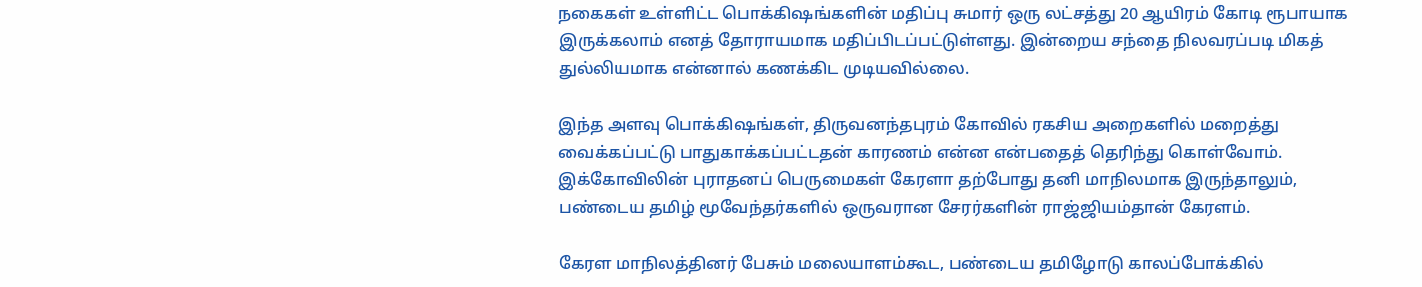நகைகள் உள்ளிட்ட பொக்கிஷங்களின் மதிப்பு சுமார் ஒரு லட்சத்து 20 ஆயிரம் கோடி ரூபாயாக இருக்கலாம் எனத் தோராயமாக மதிப்பிடப்பட்டுள்ளது. இன்றைய சந்தை நிலவரப்படி மிகத் துல்லியமாக என்னால் கணக்கிட முடியவில்லை.

இந்த அளவு பொக்கிஷங்கள், திருவனந்தபுரம் கோவில் ரகசிய அறைகளில் மறைத்து வைக்கப்பட்டு பாதுகாக்கப்பட்டதன் காரணம் என்ன என்பதைத் தெரிந்து கொள்வோம். இக்கோவிலின் புராதனப் பெருமைகள் கேரளா தற்போது தனி மாநிலமாக இருந்தாலும், பண்டைய தமிழ் மூவேந்தர்களில் ஒருவரான சேரர்களின் ராஜ்ஜியம்தான் கேரளம்.

கேரள மாநிலத்தினர் பேசும் மலையாளம்கூட, பண்டைய தமிழோடு காலப்போக்கில்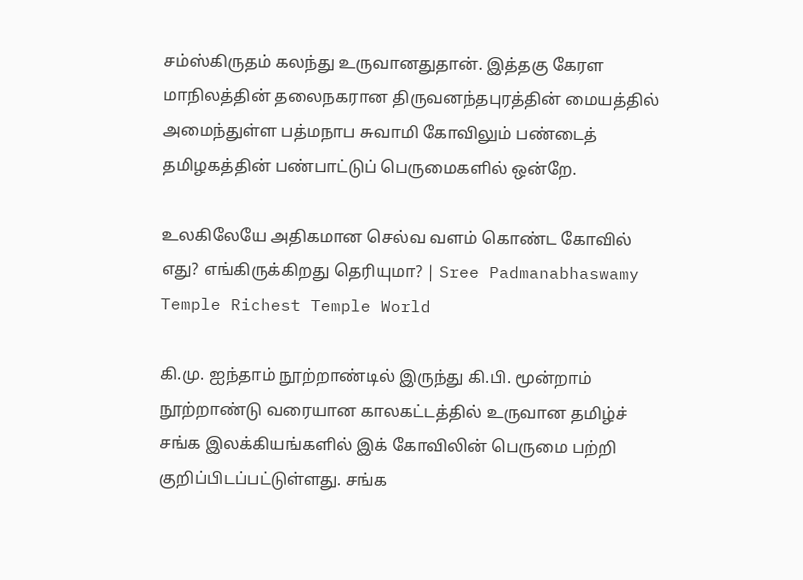சம்ஸ்கிருதம் கலந்து உருவானதுதான். இத்தகு கேரள மாநிலத்தின் தலைநகரான திருவனந்தபுரத்தின் மையத்தில் அமைந்துள்ள பத்மநாப சுவாமி கோவிலும் பண்டைத் தமிழகத்தின் பண்பாட்டுப் பெருமைகளில் ஒன்றே.

உலகிலேயே அதிகமான செல்வ வளம் கொண்ட கோவில் எது? எங்கிருக்கிறது தெரியுமா? | Sree Padmanabhaswamy Temple Richest Temple World

கி.மு. ஐந்தாம் நூற்றாண்டில் இருந்து கி.பி. மூன்றாம் நூற்றாண்டு வரையான காலகட்டத்தில் உருவான தமிழ்ச் சங்க இலக்கியங்களில் இக் கோவிலின் பெருமை பற்றி குறிப்பிடப்பட்டுள்ளது. சங்க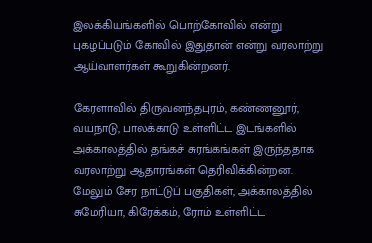இலக்கியங்களில் பொற்கோவில் என்று புகழப்படும் கோவில் இதுதான் என்று வரலாற்று ஆய்வாளர்கள் கூறுகின்றனர்.

கேரளாவில் திருவனந்தபுரம், கண்ணனூர், வயநாடு, பாலக்காடு உள்ளிட்ட இடங்களில் அக்காலத்தில் தங்கச் சுரங்கங்கள் இருந்ததாக வரலாற்று ஆதாரங்கள் தெரிவிக்கின்றன. மேலும் சேர நாட்டுப் பகுதிகள், அக்காலத்தில் சுமேரியா, கிரேக்கம், ரோம் உள்ளிட்ட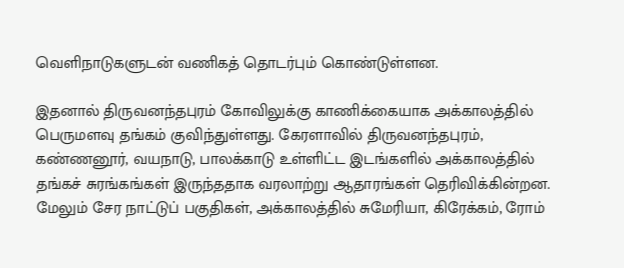வெளிநாடுகளுடன் வணிகத் தொடர்பும் கொண்டுள்ளன.

இதனால் திருவனந்தபுரம் கோவிலுக்கு காணிக்கையாக அக்காலத்தில் பெருமளவு தங்கம் குவிந்துள்ளது. கேரளாவில் திருவனந்தபுரம், கண்ணனூர், வயநாடு, பாலக்காடு உள்ளிட்ட இடங்களில் அக்காலத்தில் தங்கச் சுரங்கங்கள் இருந்ததாக வரலாற்று ஆதாரங்கள் தெரிவிக்கின்றன. மேலும் சேர நாட்டுப் பகுதிகள், அக்காலத்தில் சுமேரியா, கிரேக்கம், ரோம்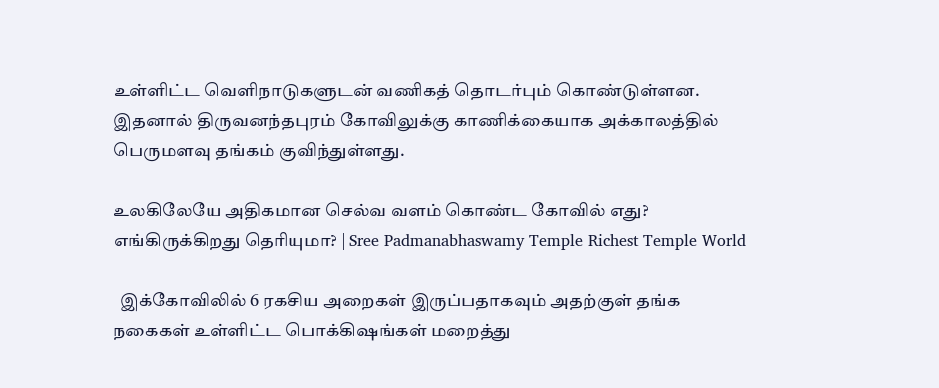உள்ளிட்ட வெளிநாடுகளுடன் வணிகத் தொடர்பும் கொண்டுள்ளன. இதனால் திருவனந்தபுரம் கோவிலுக்கு காணிக்கையாக அக்காலத்தில் பெருமளவு தங்கம் குவிந்துள்ளது.

உலகிலேயே அதிகமான செல்வ வளம் கொண்ட கோவில் எது? எங்கிருக்கிறது தெரியுமா? | Sree Padmanabhaswamy Temple Richest Temple World

  இக்கோவிலில் 6 ரகசிய அறைகள் இருப்பதாகவும் அதற்குள் தங்க நகைகள் உள்ளிட்ட பொக்கிஷங்கள் மறைத்து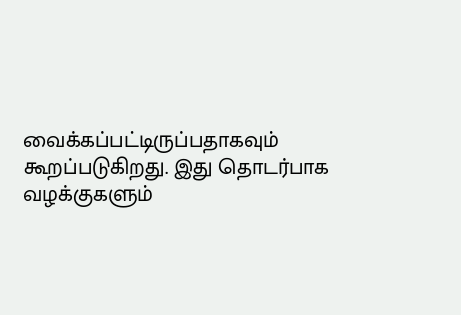வைக்கப்பட்டிருப்பதாகவும் கூறப்படுகிறது. இது தொடர்பாக வழக்குகளும்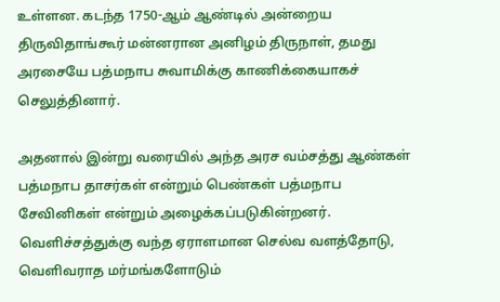உள்ளன. கடந்த 1750-ஆம் ஆண்டில் அன்றைய திருவிதாங்கூர் மன்னரான அனிழம் திருநாள், தமது அரசையே பத்மநாப சுவாமிக்கு காணிக்கையாகச் செலுத்தினார்.

அதனால் இன்று வரையில் அந்த அரச வம்சத்து ஆண்கள் பத்மநாப தாசர்கள் என்றும் பெண்கள் பத்மநாப சேவினிகள் என்றும் அழைக்கப்படுகின்றனர். வெளிச்சத்துக்கு வந்த ஏராளமான செல்வ வளத்தோடு, வெளிவராத மர்மங்களோடும்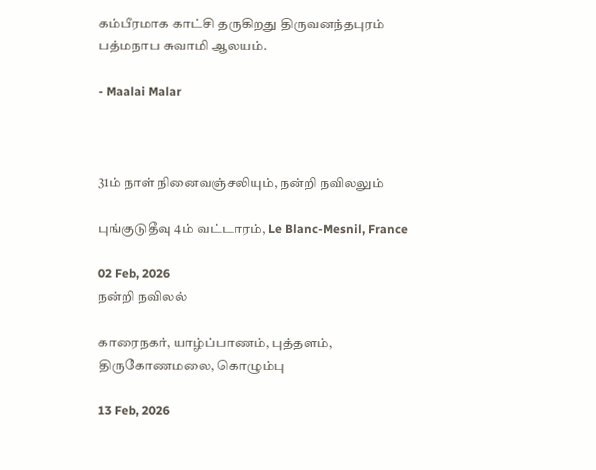கம்பீரமாக காட்சி தருகிறது திருவனந்தபுரம் பத்மநாப சுவாமி ஆலயம்.

- Maalai Malar



31ம் நாள் நினைவஞ்சலியும், நன்றி நவிலலும்

புங்குடுதீவு 4ம் வட்டாரம், Le Blanc-Mesnil, France

02 Feb, 2026
நன்றி நவிலல்

காரைநகர், யாழ்ப்பாணம், புத்தளம், திருகோணமலை, கொழும்பு

13 Feb, 2026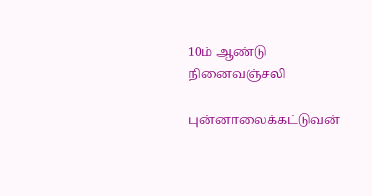10ம் ஆண்டு நினைவஞ்சலி

புன்னாலைக்கட்டுவன்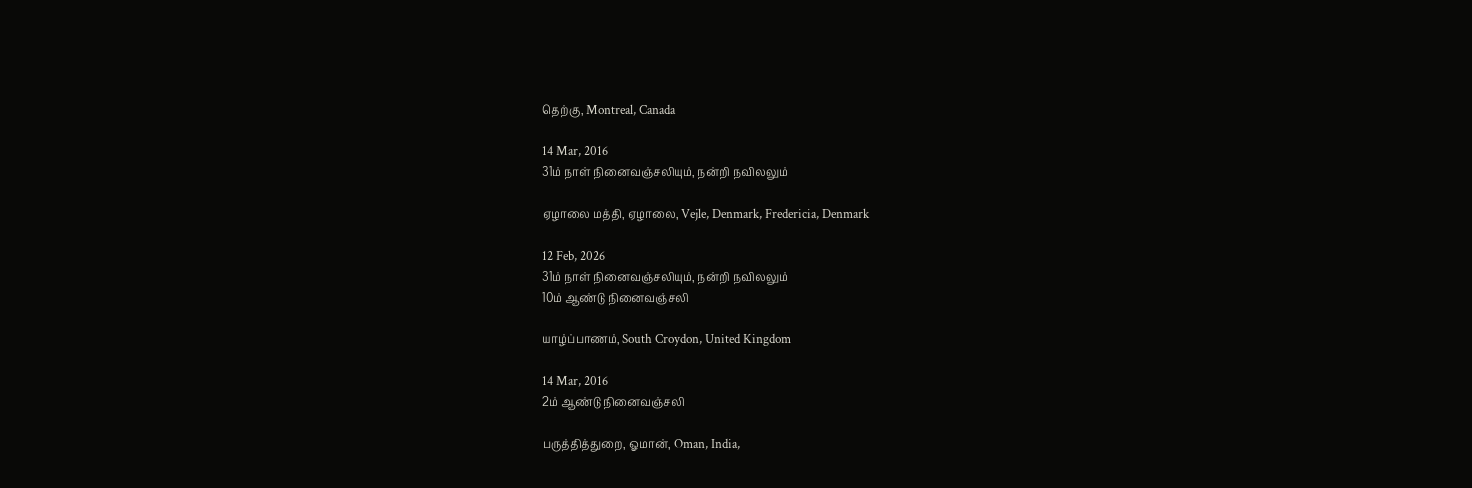தெற்கு, Montreal, Canada

14 Mar, 2016
31ம் நாள் நினைவஞ்சலியும், நன்றி நவிலலும்

ஏழாலை மத்தி, ஏழாலை, Vejle, Denmark, Fredericia, Denmark

12 Feb, 2026
31ம் நாள் நினைவஞ்சலியும், நன்றி நவிலலும்
10ம் ஆண்டு நினைவஞ்சலி

யாழ்ப்பாணம், South Croydon, United Kingdom

14 Mar, 2016
2ம் ஆண்டு நினைவஞ்சலி

பருத்தித்துறை, ஓமான், Oman, India,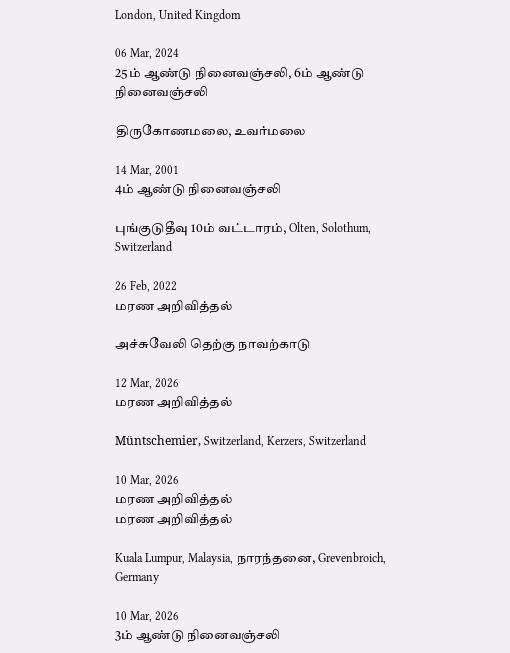London, United Kingdom

06 Mar, 2024
25ம் ஆண்டு நினைவஞ்சலி, 6ம் ஆண்டு நினைவஞ்சலி

திருகோணமலை, உவர்மலை

14 Mar, 2001
4ம் ஆண்டு நினைவஞ்சலி

புங்குடுதீவு 10ம் வட்டாரம், Olten, Solothum, Switzerland

26 Feb, 2022
மரண அறிவித்தல்

அச்சுவேலி தெற்கு நாவற்காடு

12 Mar, 2026
மரண அறிவித்தல்

Müntschemier, Switzerland, Kerzers, Switzerland

10 Mar, 2026
மரண அறிவித்தல்
மரண அறிவித்தல்

Kuala Lumpur, Malaysia, நாரந்தனை, Grevenbroich, Germany

10 Mar, 2026
3ம் ஆண்டு நினைவஞ்சலி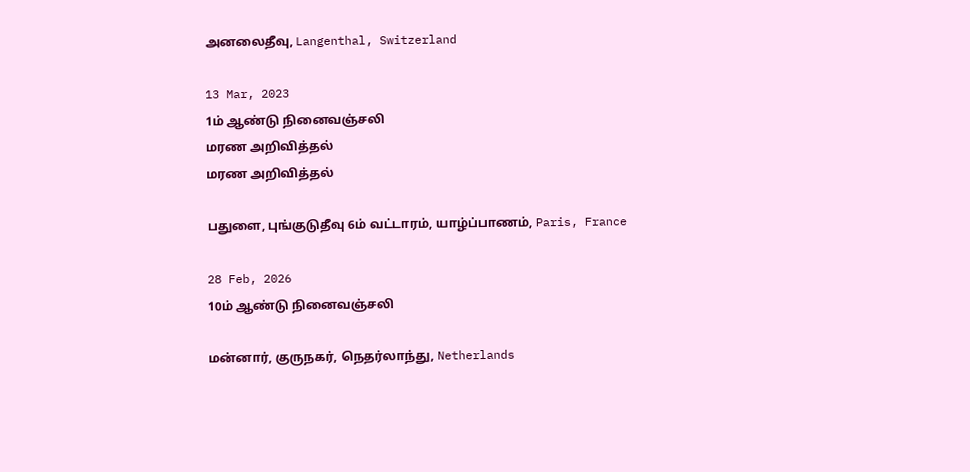அனலைதீவு, Langenthal, Switzerland

13 Mar, 2023
1ம் ஆண்டு நினைவஞ்சலி
மரண அறிவித்தல்
மரண அறிவித்தல்

பதுளை, புங்குடுதீவு 6ம் வட்டாரம், யாழ்ப்பாணம், Paris, France

28 Feb, 2026
10ம் ஆண்டு நினைவஞ்சலி

மன்னார், குருநகர், நெதர்லாந்து, Netherlands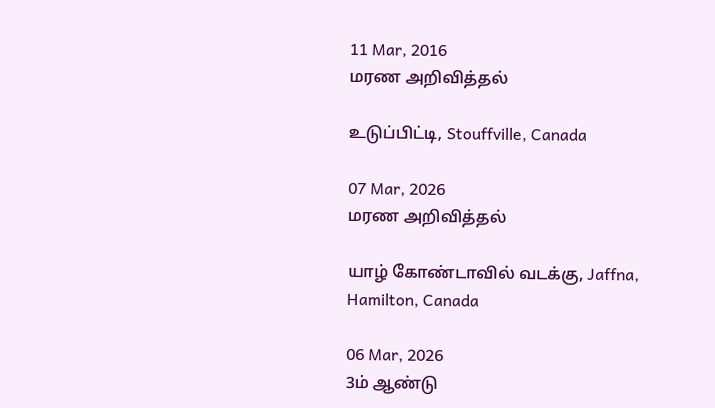11 Mar, 2016
மரண அறிவித்தல்

உடுப்பிட்டி, Stouffville, Canada

07 Mar, 2026
மரண அறிவித்தல்

யாழ் கோண்டாவில் வடக்கு, Jaffna, Hamilton, Canada

06 Mar, 2026
3ம் ஆண்டு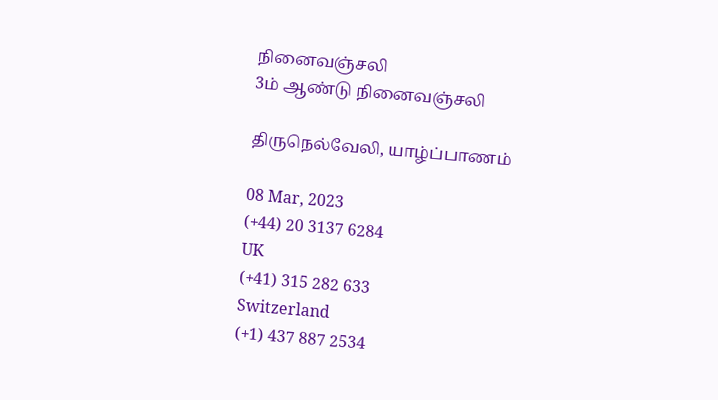நினைவஞ்சலி
3ம் ஆண்டு நினைவஞ்சலி

திருநெல்வேலி, யாழ்ப்பாணம்

08 Mar, 2023
(+44) 20 3137 6284
UK
(+41) 315 282 633
Switzerland
(+1) 437 887 2534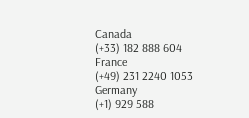Canada
(+33) 182 888 604
France
(+49) 231 2240 1053
Germany
(+1) 929 588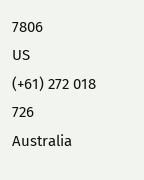7806
US
(+61) 272 018 726
Australia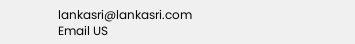lankasri@lankasri.com
Email US